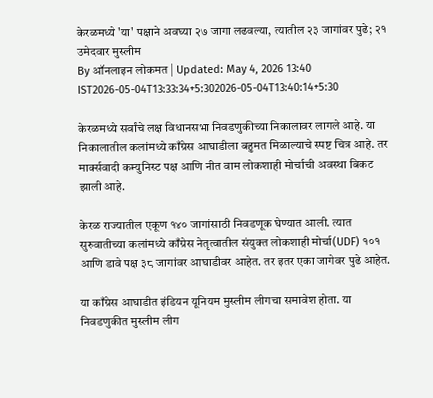केरळमध्ये 'या' पक्षाने अवघ्या २७ जागा लढवल्या, त्यातील २३ जागांवर पुढे; २१ उमेदवार मुस्लीम
By ऑनलाइन लोकमत | Updated: May 4, 2026 13:40 IST2026-05-04T13:33:34+5:302026-05-04T13:40:14+5:30

केरळमध्ये सर्वांचे लक्ष विधानसभा निवडणुकीच्या निकालावर लागले आहे. या निकालातील कलांमध्ये काँग्रेस आघाडीला बहुमत मिळाल्याचे स्पष्ट चित्र आहे. तर मार्क्सवादी कम्युनिस्ट पक्ष आणि नीत वाम लोकशाही मोर्चाची अवस्था बिकट झाली आहे.

केरळ राज्यातील एकूण १४० जागांसाठी निवडणूक घेण्यात आली. त्यात सुरुवातीच्या कलांमध्ये काँग्रेस नेतृत्वातील संयुक्त लोकशाही मोर्चा(UDF) १०१ आणि डावे पक्ष ३८ जागांवर आघाडीवर आहेत. तर इतर एका जागेवर पुढे आहेत.

या काँग्रेस आघाडीत इंडियन यूनियम मुस्लीम लीगचा समावेश होता. या निवडणुकीत मुस्लीम लीग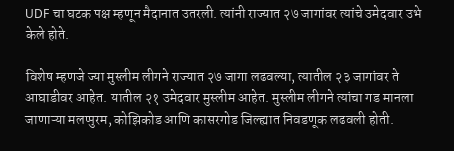UDF चा घटक पक्ष म्हणून मैदानात उतरली. त्यांनी राज्यात २७ जागांवर त्यांचे उमेदवार उभे केले होते.

विशेष म्हणजे ज्या मुस्लीम लीगने राज्यात २७ जागा लढवल्या, त्यातील २३ जागांवर ते आघाडीवर आहेत. यातील २१ उमेदवार मुस्लीम आहेत. मुस्लीम लीगने त्यांचा गड मानला जाणाऱ्या मलप्पुरम, कोझिकोड आणि कासरगोड जिल्ह्यात निवडणूक लढवली होती.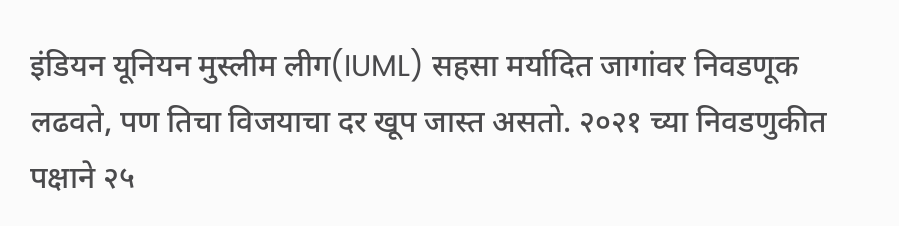इंडियन यूनियन मुस्लीम लीग(IUML) सहसा मर्यादित जागांवर निवडणूक लढवते, पण तिचा विजयाचा दर खूप जास्त असतो. २०२१ च्या निवडणुकीत पक्षाने २५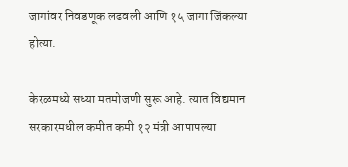जागांवर निवडणूक लढवली आणि १५ जागा जिंकल्या होत्या.

केरळमध्ये सध्या मतमोजणी सुरू आहे. त्यात विद्यमान सरकारमधील कमीत कमी १२ मंत्री आपापल्या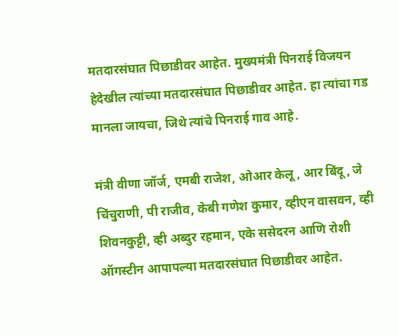मतदारसंघात पिछाडीवर आहेत. मुख्यमंत्री पिनराई विजयन हेदेखील त्यांच्या मतदारसंघात पिछाडीवर आहेत. हा त्यांचा गड मानला जायचा, जिथे त्यांचे पिनराई गाव आहे.

मंत्री वीणा जॉर्ज, एमबी राजेश, ओआर केलू, आर बिंदू, जे चिंचुराणी, पी राजीव, केबी गणेश कुमार, व्हीएन वासवन, व्ही शिवनकुट्टी, व्ही अब्दुर रहमान, एके ससेदरन आणि रोशी ऑगस्टीन आपापल्या मतदारसंघात पिछाडीवर आहेत.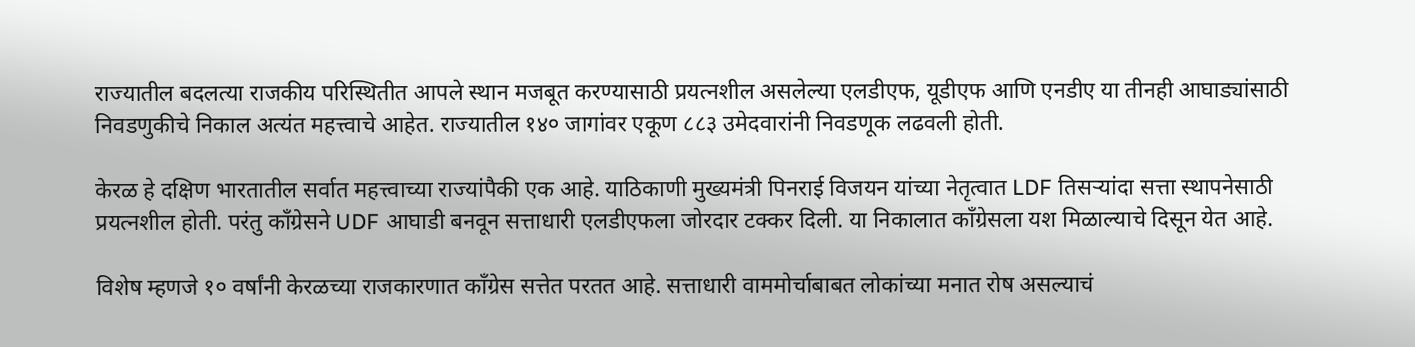राज्यातील बदलत्या राजकीय परिस्थितीत आपले स्थान मजबूत करण्यासाठी प्रयत्नशील असलेल्या एलडीएफ, यूडीएफ आणि एनडीए या तीनही आघाड्यांसाठी निवडणुकीचे निकाल अत्यंत महत्त्वाचे आहेत. राज्यातील १४० जागांवर एकूण ८८३ उमेदवारांनी निवडणूक लढवली होती.

केरळ हे दक्षिण भारतातील सर्वात महत्त्वाच्या राज्यांपैकी एक आहे. याठिकाणी मुख्यमंत्री पिनराई विजयन यांच्या नेतृत्वात LDF तिसऱ्यांदा सत्ता स्थापनेसाठी प्रयत्नशील होती. परंतु काँग्रेसने UDF आघाडी बनवून सत्ताधारी एलडीएफला जोरदार टक्कर दिली. या निकालात काँग्रेसला यश मिळाल्याचे दिसून येत आहे.

विशेष म्हणजे १० वर्षांनी केरळच्या राजकारणात काँग्रेस सत्तेत परतत आहे. सत्ताधारी वाममोर्चाबाबत लोकांच्या मनात रोष असल्याचं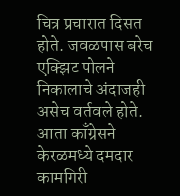चित्र प्रचारात दिसत होते. जवळपास बरेच एक्झिट पोलने निकालाचे अंदाजही असेच वर्तवले होते. आता काँग्रेसने केरळमध्ये दमदार कामगिरी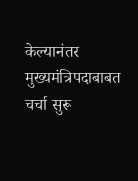केल्यानंतर मुख्यमंत्रिपदाबाबत चर्चा सुरू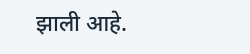झाली आहे.